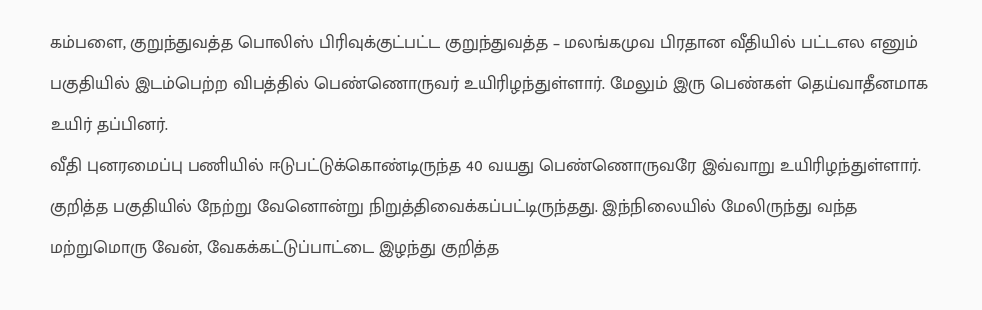கம்பளை, குறுந்துவத்த பொலிஸ் பிரிவுக்குட்பட்ட குறுந்துவத்த – மலங்கமுவ பிரதான வீதியில் பட்டஎல எனும் பகுதியில் இடம்பெற்ற விபத்தில் பெண்ணொருவர் உயிரிழந்துள்ளார். மேலும் இரு பெண்கள் தெய்வாதீனமாக உயிர் தப்பினர்.
வீதி புனரமைப்பு பணியில் ஈடுபட்டுக்கொண்டிருந்த 40 வயது பெண்ணொருவரே இவ்வாறு உயிரிழந்துள்ளார்.
குறித்த பகுதியில் நேற்று வேனொன்று நிறுத்திவைக்கப்பட்டிருந்தது. இந்நிலையில் மேலிருந்து வந்த மற்றுமொரு வேன், வேகக்கட்டுப்பாட்டை இழந்து குறித்த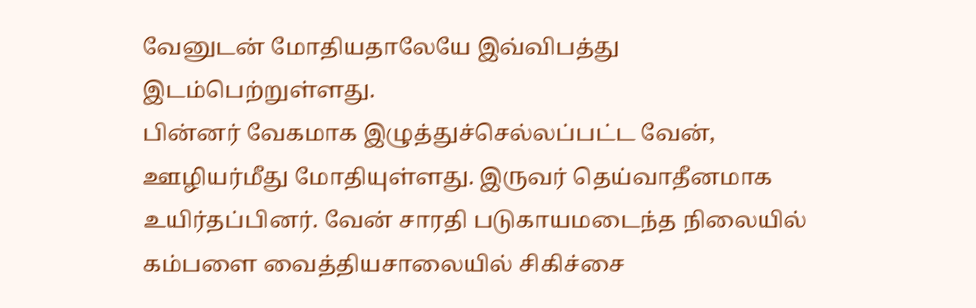வேனுடன் மோதியதாலேயே இவ்விபத்து இடம்பெற்றுள்ளது.
பின்னர் வேகமாக இழுத்துச்செல்லப்பட்ட வேன், ஊழியர்மீது மோதியுள்ளது. இருவர் தெய்வாதீனமாக உயிர்தப்பினர். வேன் சாரதி படுகாயமடைந்த நிலையில் கம்பளை வைத்தியசாலையில் சிகிச்சை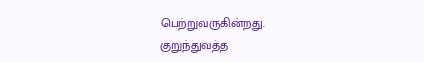பெற்றுவருகின்றது.
குறுந்துவத்த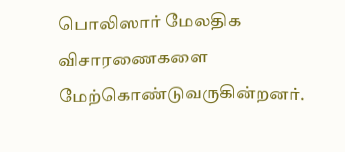பொலிஸார் மேலதிக விசாரணைகளை மேற்கொண்டுவருகின்றனர்.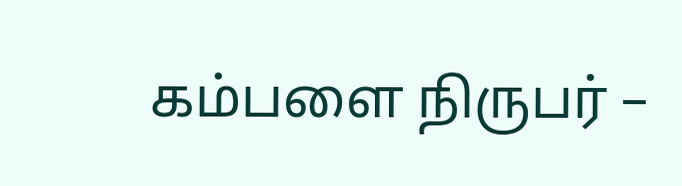கம்பளை நிருபர் –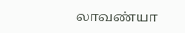லாவண்யா